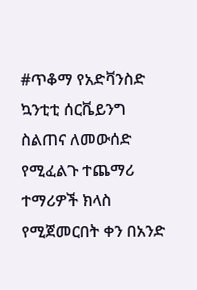#ጥቆማ የአድቫንስድ ኳንቲቲ ሰርቬይንግ ስልጠና ለመውሰድ የሚፈልጉ ተጨማሪ ተማሪዎች ክላስ የሚጀመርበት ቀን በአንድ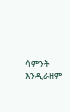ሳምንት እንዲራዘም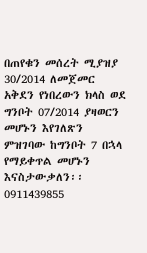በጠየቁን መሰረት ሚያዝያ 30/2014 ለመጀመር አቅደን የነበረውን ክላስ ወደ ግንቦት 07/2014 ያዛወርን መሆኑን እየገለጽን ምዝገባው ከግንቦት 7 በኋላ የማይቀጥል መሆኑን እናስታውቃለን፡፡ 0911439855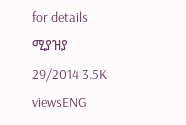for details ሚያዝያ 29/2014 3.5K viewsENG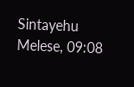Sintayehu Melese, 09:08